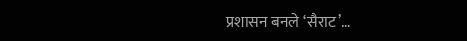प्रशासन बनले ‘सैराट’…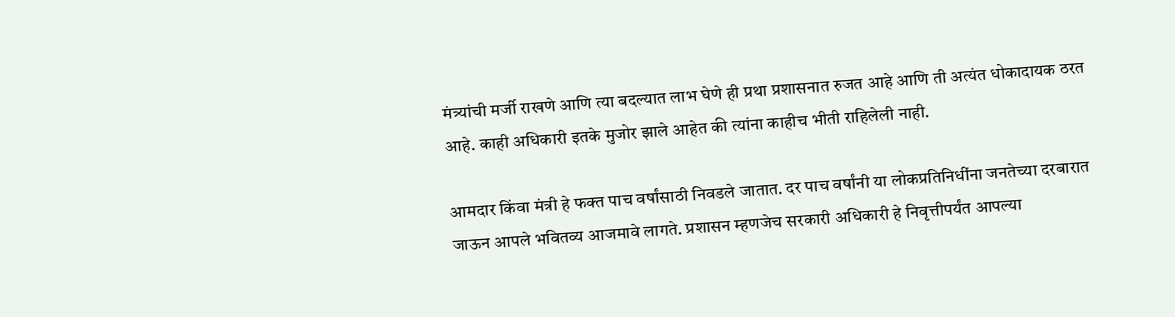मंत्र्यांची मर्जी राखणे आणि त्या बदल्यात लाभ घेणे ही प्रथा प्रशासनात रुजत आहे आणि ती अत्यंत धोकादायक ठरत आहे. काही अधिकारी इतके मुजोर झाले आहेत की त्यांना काहीच भीती राहिलेली नाही.

आमदार किंवा मंत्री हे फक्त पाच वर्षांसाठी निवडले जातात. दर पाच वर्षांनी या लोकप्रतिनिधींना जनतेच्या दरबारात जाऊन आपले भवितव्य आजमावे लागते. प्रशासन म्हणजेच सरकारी अधिकारी हे निवृत्तीपर्यंत आपल्या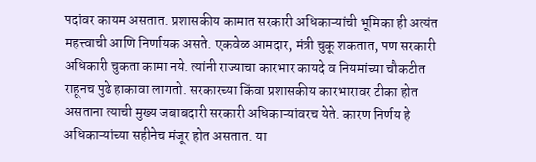पदांवर कायम असतात. प्रशासकीय कामात सरकारी अधिकाऱ्यांची भूमिका ही अत्यंत महत्त्वाची आणि निर्णायक असते. एकवेळ आमदार, मंत्री चुकू शकतात, पण सरकारी अधिकारी चुकता कामा नये. त्यांनी राज्याचा कारभार कायदे व नियमांच्या चौकटीत राहूनच पुढे हाकावा लागतो. सरकारच्या किंवा प्रशासकीय कारभारावर टीका होत असताना त्याची मुख्य जबाबदारी सरकारी अधिकाऱ्यांवरच येते. कारण निर्णय हे अधिकाऱ्यांच्या सहीनेच मंजूर होत असतात. या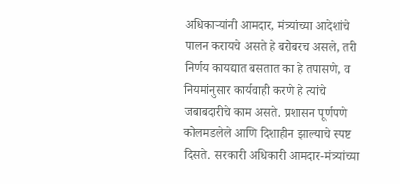अधिकाऱ्यांनी आमदार, मंत्र्यांच्या आदेशांचे पालन करायचे असते हे बरोबरच असले, तरी निर्णय कायद्यात बसतात का हे तपासणे, व नियमांनुसार कार्यवाही करणे हे त्यांचे जबाबदारीचे काम असते. प्रशासन पूर्णपणे कोलमडलेले आणि दिशाहीन झाल्याचे स्पष्ट दिसते. सरकारी अधिकारी आमदार-मंत्र्यांच्या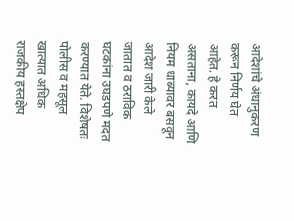आदेशांचे अंधानुकरण करून निर्णय घेत आहेत. हे करत असताना, कायदे आणि नियम धाब्यावर बसवून आदेश जारी केले जातात व ठराविक घटकांना उघडपणे मदत करण्यात येते. विशेषतः पोलीस व महसूल खात्यात अधिक राजकीय हस्तक्षेप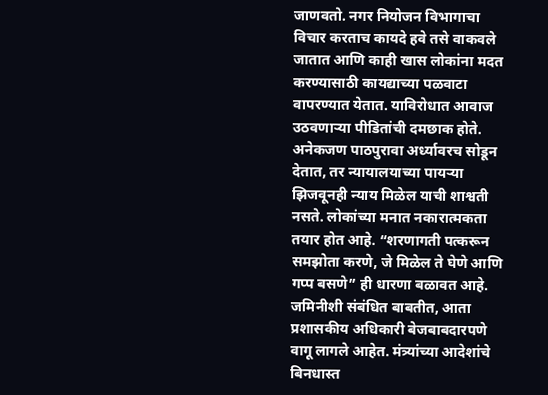जाणवतो. नगर नियोजन विभागाचा विचार करताच कायदे हवे तसे वाकवले जातात आणि काही खास लोकांना मदत करण्यासाठी कायद्याच्या पळवाटा वापरण्यात येतात. याविरोधात आवाज उठवणाऱ्या पीडितांची दमछाक होते. अनेकजण पाठपुरावा अर्ध्यावरच सोडून देतात, तर न्यायालयाच्या पायऱ्या झिजवूनही न्याय मिळेल याची शाश्वती नसते. लोकांच्या मनात नकारात्मकता तयार होत आहे. “शरणागती पत्करून समझोता करणे, जे मिळेल ते घेणे आणि गप्प बसणे” ही धारणा बळावत आहे. जमिनीशी संबंधित बाबतीत, आता प्रशासकीय अधिकारी बेजबाबदारपणे वागू लागले आहेत. मंत्र्यांच्या आदेशांचे बिनधास्त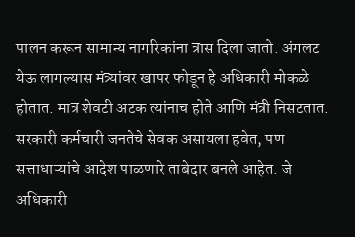पालन करून सामान्य नागरिकांना त्रास दिला जातो. अंगलट येऊ लागल्यास मंत्र्यांवर खापर फोडून हे अधिकारी मोकळे होतात. मात्र शेवटी अटक त्यांनाच होते आणि मंत्री निसटतात. सरकारी कर्मचारी जनतेचे सेवक असायला हवेत, पण सत्ताधाऱ्यांचे आदेश पाळणारे ताबेदार बनले आहेत. जे अधिकारी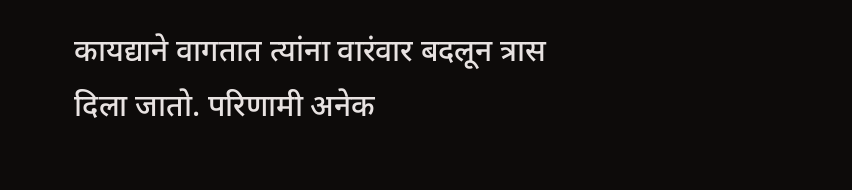कायद्याने वागतात त्यांना वारंवार बदलून त्रास दिला जातो. परिणामी अनेक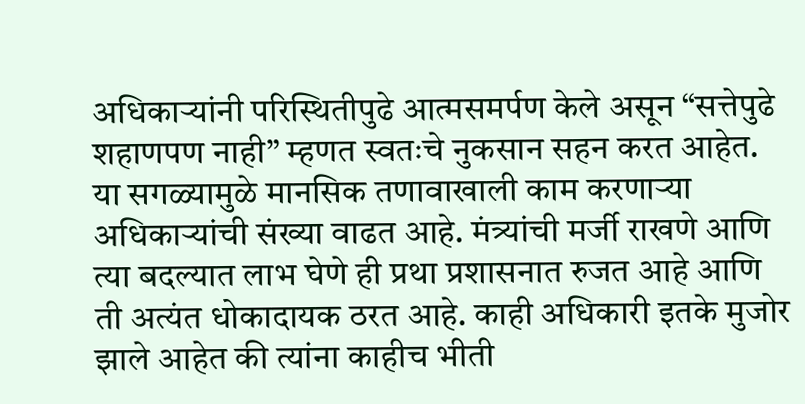अधिकाऱ्यांनी परिस्थितीपुढे आत्मसमर्पण केले असून “सत्तेपुढे शहाणपण नाही” म्हणत स्वतःचे नुकसान सहन करत आहेत.
या सगळ्यामुळे मानसिक तणावाखाली काम करणाऱ्या अधिकाऱ्यांची संख्या वाढत आहे. मंत्र्यांची मर्जी राखणे आणि त्या बदल्यात लाभ घेणे ही प्रथा प्रशासनात रुजत आहे आणि ती अत्यंत धोकादायक ठरत आहे. काही अधिकारी इतके मुजोर झाले आहेत की त्यांना काहीच भीती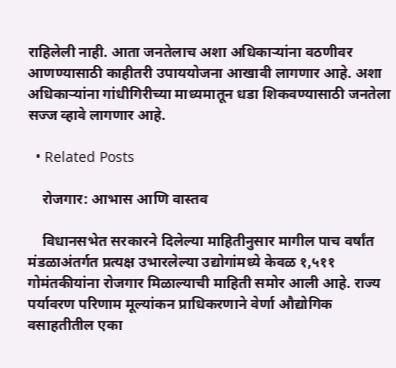राहिलेली नाही. आता जनतेलाच अशा अधिकाऱ्यांना वठणीवर आणण्यासाठी काहीतरी उपाययोजना आखावी लागणार आहे. अशा अधिकाऱ्यांना गांधीगिरीच्या माध्यमातून धडा शिकवण्यासाठी जनतेला सज्ज व्हावे लागणार आहे.

  • Related Posts

    रोजगार: आभास आणि वास्तव

    विधानसभेत सरकारने दिलेल्या माहितीनुसार मागील पाच वर्षांत मंडळाअंतर्गत प्रत्यक्ष उभारलेल्या उद्योगांमध्ये केवळ १,५११ गोमंतकीयांना रोजगार मिळाल्याची माहिती समोर आली आहे. राज्य पर्यावरण परिणाम मूल्यांकन प्राधिकरणाने वेर्णा औद्योगिक वसाहतीतील एका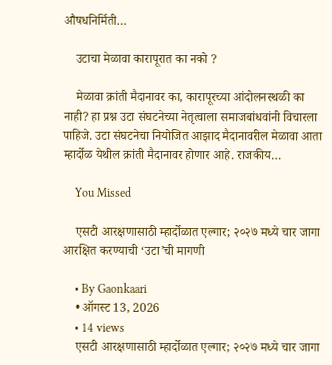औषधनिर्मिती…

    उटाचा मेळावा कारापूरात का नको ?

    मेळावा क्रांती मैदानावर का, कारापूरच्या आंदोलनस्थळी का नाही? हा प्रश्न उटा संघटनेच्या नेतृत्वाला समाजबांधवांनी विचारला पाहिजे. उटा संघटनेचा नियोजित आझाद मैदानावरील मेळावा आता म्हार्दोळ येथील क्रांती मैदानावर होणार आहे. राजकीय…

    You Missed

    एसटी आरक्षणासाठी म्हार्दोळात एल्गार; २०२७ मध्ये चार जागा आरक्षित करण्याची ‘उटा’ची मागणी

    • By Gaonkaari
    • ऑगस्ट 13, 2026
    • 14 views
    एसटी आरक्षणासाठी म्हार्दोळात एल्गार; २०२७ मध्ये चार जागा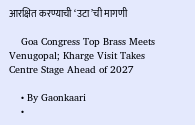आरक्षित करण्याची ‘उटा’ची मागणी

    Goa Congress Top Brass Meets Venugopal; Kharge Visit Takes Centre Stage Ahead of 2027

    • By Gaonkaari
    •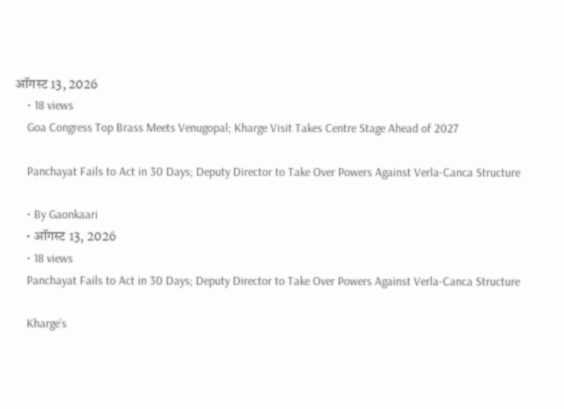ऑगस्ट 13, 2026
    • 18 views
    Goa Congress Top Brass Meets Venugopal; Kharge Visit Takes Centre Stage Ahead of 2027

    Panchayat Fails to Act in 30 Days; Deputy Director to Take Over Powers Against Verla-Canca Structure

    • By Gaonkaari
    • ऑगस्ट 13, 2026
    • 18 views
    Panchayat Fails to Act in 30 Days; Deputy Director to Take Over Powers Against Verla-Canca Structure

    Kharge’s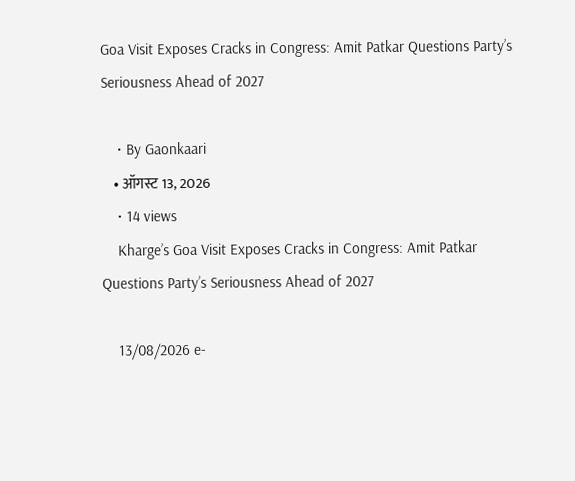Goa Visit Exposes Cracks in Congress: Amit Patkar Questions Party’s Seriousness Ahead of 2027

    • By Gaonkaari
    • ऑगस्ट 13, 2026
    • 14 views
    Kharge’s Goa Visit Exposes Cracks in Congress: Amit Patkar Questions Party’s Seriousness Ahead of 2027

    13/08/2026 e-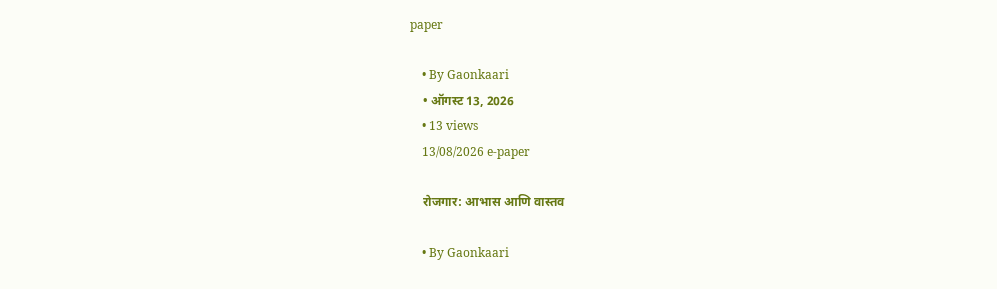paper

    • By Gaonkaari
    • ऑगस्ट 13, 2026
    • 13 views
    13/08/2026 e-paper

    रोजगार: आभास आणि वास्तव

    • By Gaonkaari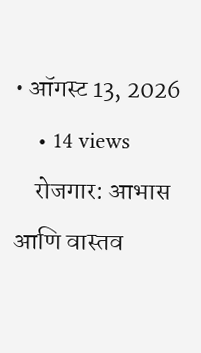• ऑगस्ट 13, 2026
    • 14 views
    रोजगार: आभास आणि वास्तव